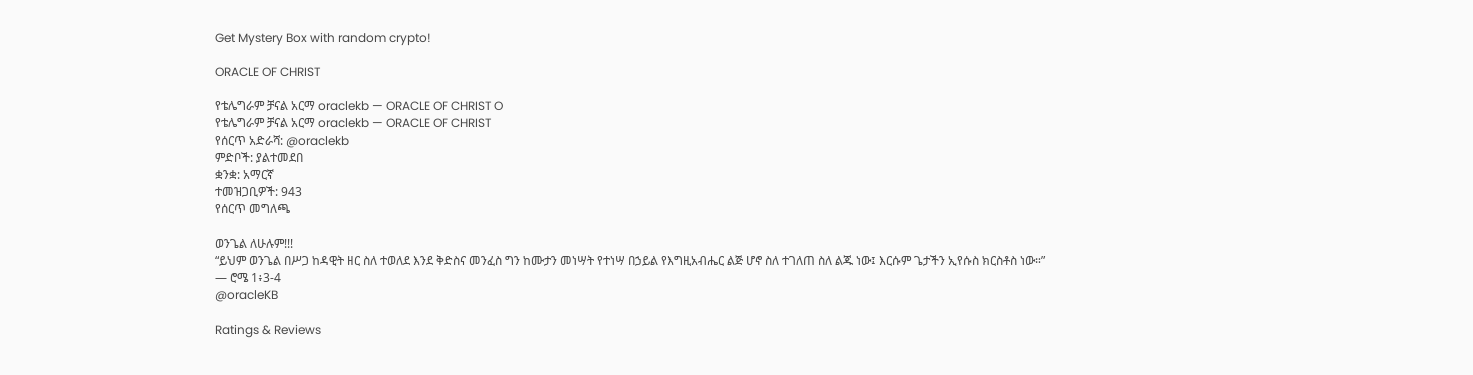Get Mystery Box with random crypto!

ORACLE OF CHRIST

የቴሌግራም ቻናል አርማ oraclekb — ORACLE OF CHRIST O
የቴሌግራም ቻናል አርማ oraclekb — ORACLE OF CHRIST
የሰርጥ አድራሻ: @oraclekb
ምድቦች: ያልተመደበ
ቋንቋ: አማርኛ
ተመዝጋቢዎች: 943
የሰርጥ መግለጫ

ወንጌል ለሁሉም!!!
“ይህም ወንጌል በሥጋ ከዳዊት ዘር ስለ ተወለደ እንደ ቅድስና መንፈስ ግን ከሙታን መነሣት የተነሣ በኃይል የእግዚአብሔር ልጅ ሆኖ ስለ ተገለጠ ስለ ልጁ ነው፤ እርሱም ጌታችን ኢየሱስ ክርስቶስ ነው።”
— ሮሜ 1፥3-4
@oracleKB

Ratings & Reviews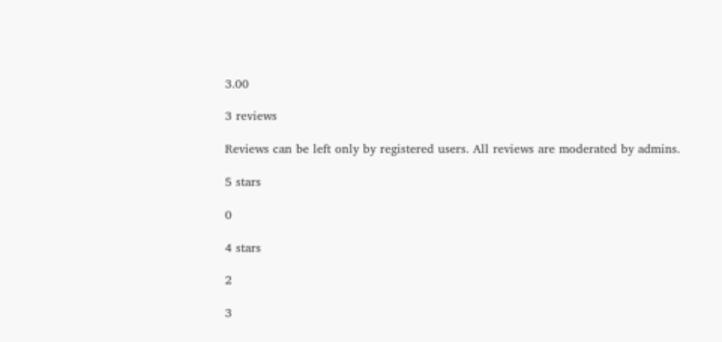3.00

3 reviews

Reviews can be left only by registered users. All reviews are moderated by admins.

5 stars

0

4 stars

2

3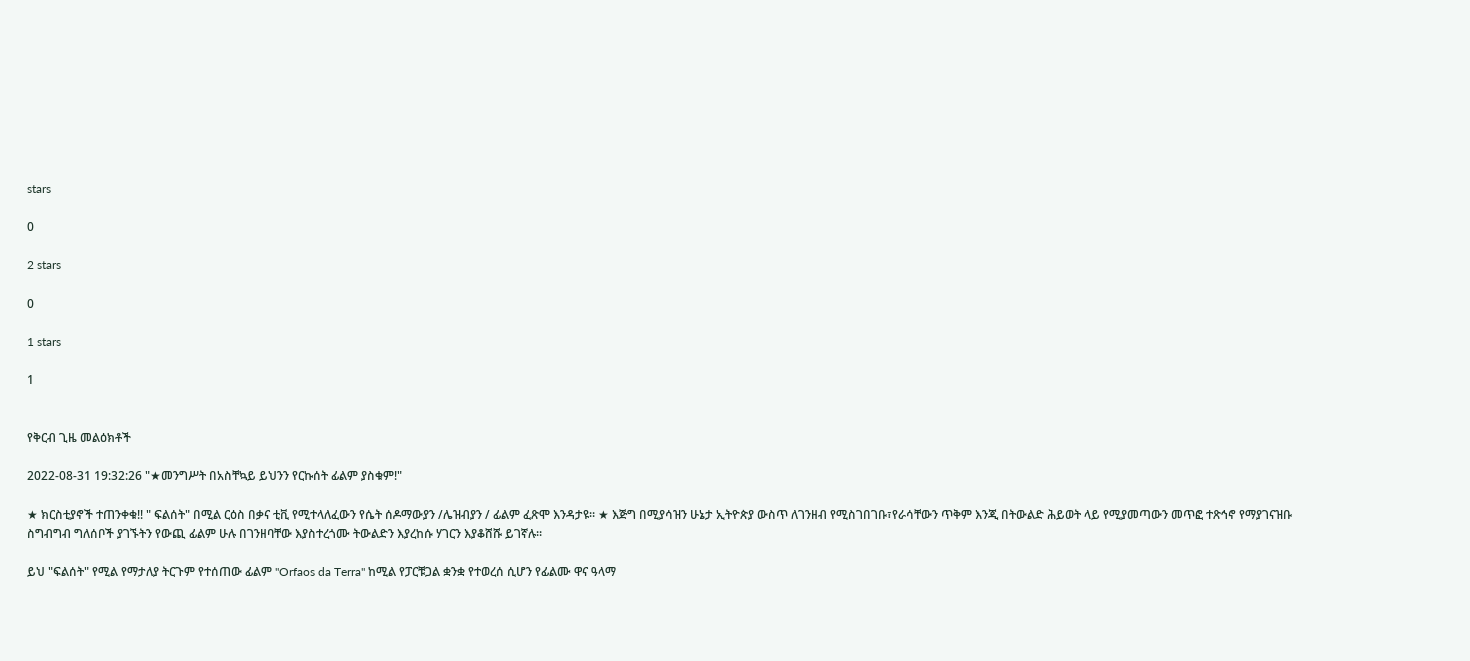stars

0

2 stars

0

1 stars

1


የቅርብ ጊዜ መልዕክቶች

2022-08-31 19:32:26 "★መንግሥት በአስቸኳይ ይህንን የርኩሰት ፊልም ያስቁም!"

★ ክርስቲያኖች ተጠንቀቁ!! " ፍልሰት" በሚል ርዕስ በቃና ቲቪ የሚተላለፈውን የሴት ሰዶማውያን /ሌዝብያን / ፊልም ፈጽሞ እንዳታዩ። ★ እጅግ በሚያሳዝን ሁኔታ ኢትዮጵያ ውስጥ ለገንዘብ የሚስገበገቡ፣የራሳቸውን ጥቅም እንጂ በትውልድ ሕይወት ላይ የሚያመጣውን መጥፎ ተጽኅኖ የማያገናዝቡ ስግብግብ ግለሰቦች ያገኙትን የውጪ ፊልም ሁሉ በገንዘባቸው እያስተረጎሙ ትውልድን እያረከሱ ሃገርን እያቆሸሹ ይገኛሉ።

ይህ "ፍልሰት" የሚል የማታለያ ትርጉም የተሰጠው ፊልም "Orfaos da Terra" ከሚል የፓርቹጋል ቋንቋ የተወረሰ ሲሆን የፊልሙ ዋና ዓላማ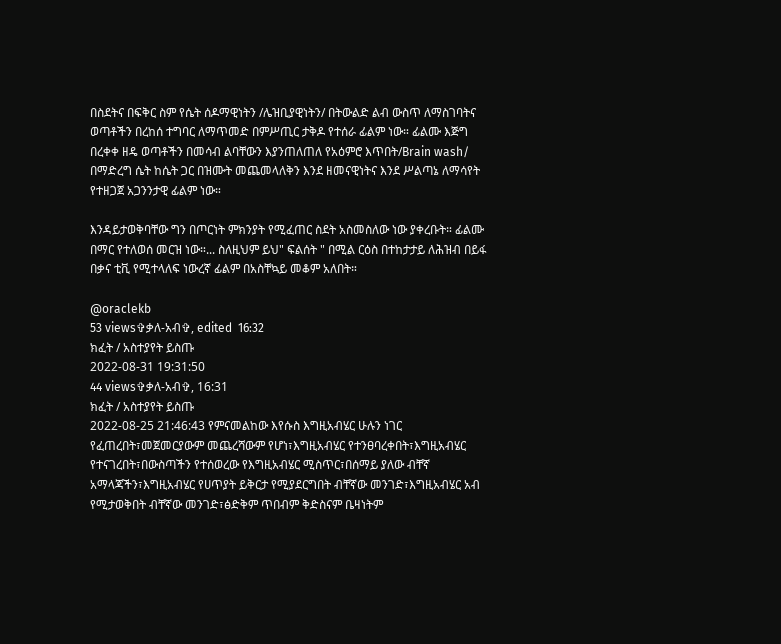በስደትና በፍቅር ስም የሴት ሰዶማዊነትን /ሌዝቢያዊነትን/ በትውልድ ልብ ውስጥ ለማስገባትና ወጣቶችን በረከሰ ተግባር ለማጥመድ በምሥጢር ታቅዶ የተሰራ ፊልም ነው። ፊልሙ እጅግ በረቀቀ ዘዴ ወጣቶችን በመሳብ ልባቸውን እያንጠለጠለ የአዕምሮ እጥበት/Brain wash/ በማድረግ ሴት ከሴት ጋር በዝሙት መጨመላለቅን እንደ ዘመናዊነትና እንደ ሥልጣኔ ለማሳየት የተዘጋጀ አጋንንታዊ ፊልም ነው።

እንዳይታወቅባቸው ግን በጦርነት ምክንያት የሚፈጠር ስደት አስመስለው ነው ያቀረቡት። ፊልሙ በማር የተለወሰ መርዝ ነው።... ስለዚህም ይህ" ፍልሰት " በሚል ርዕስ በተከታታይ ለሕዝብ በይፋ በቃና ቲቪ የሚተላለፍ ነውረኛ ፊልም በአስቸኳይ መቆም አለበት።

@oraclekb
53 views✞ቃለ-አብ✞, edited  16:32
ክፈት / አስተያየት ይስጡ
2022-08-31 19:31:50
44 views✞ቃለ-አብ✞, 16:31
ክፈት / አስተያየት ይስጡ
2022-08-25 21:46:43 የምናመልከው እየሱስ እግዚአብሄር ሁሉን ነገር የፈጠረበት፣መጀመርያውም መጨረሻውም የሆነ፣እግዚአብሄር የተንፀባረቀበት፣እግዚአብሄር የተናገረበት፣በውስጣችን የተሰወረው የእግዚአብሄር ሚስጥር፣በሰማይ ያለው ብቸኛ አማላጃችን፣እግዚአብሄር የሀጥያት ይቅርታ የሚያደርግበት ብቸኛው መንገድ፣እግዚአብሄር አብ የሚታወቅበት ብቸኛው መንገድ፣ፅድቅም ጥበብም ቅድስናም ቤዛነትም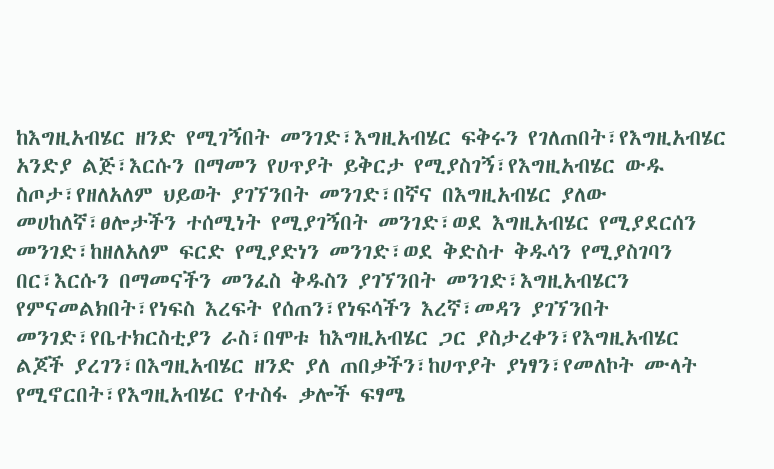ከእግዚአብሄር ዘንድ የሚገኝበት መንገድ፣እግዚአብሄር ፍቅሩን የገለጠበት፣የእግዚአብሄር አንድያ ልጅ፣እርሱን በማመን የሀጥያት ይቅርታ የሚያስገኝ፣የእግዚአብሄር ውዱ ስጦታ፣የዘለአለም ህይወት ያገኘንበት መንገድ፣በኛና በእግዚአብሄር ያለው መሀከለኛ፣ፀሎታችን ተሰሚነት የሚያገኝበት መንገድ፣ወደ እግዚአብሄር የሚያደርሰን መንገድ፣ከዘለአለም ፍርድ የሚያድነን መንገድ፣ወደ ቅድስተ ቅዱሳን የሚያስገባን በር፣እርሱን በማመናችን መንፈስ ቅዱስን ያገኘንበት መንገድ፣እግዚአብሄርን የምናመልክበት፣የነፍስ እረፍት የሰጠን፣የነፍሳችን እረኛ፣መዳን ያገኘንበት መንገድ፣የቤተክርስቲያን ራስ፣በሞቱ ከእግዚአብሄር ጋር ያስታረቀን፣የእግዚአብሄር ልጆች ያረገን፣በእግዚአብሄር ዘንድ ያለ ጠበቃችን፣ከሀጥያት ያነፃን፣የመለኮት ሙላት የሚኖርበት፣የእግዚአብሄር የተስፋ ቃሎች ፍፃሜ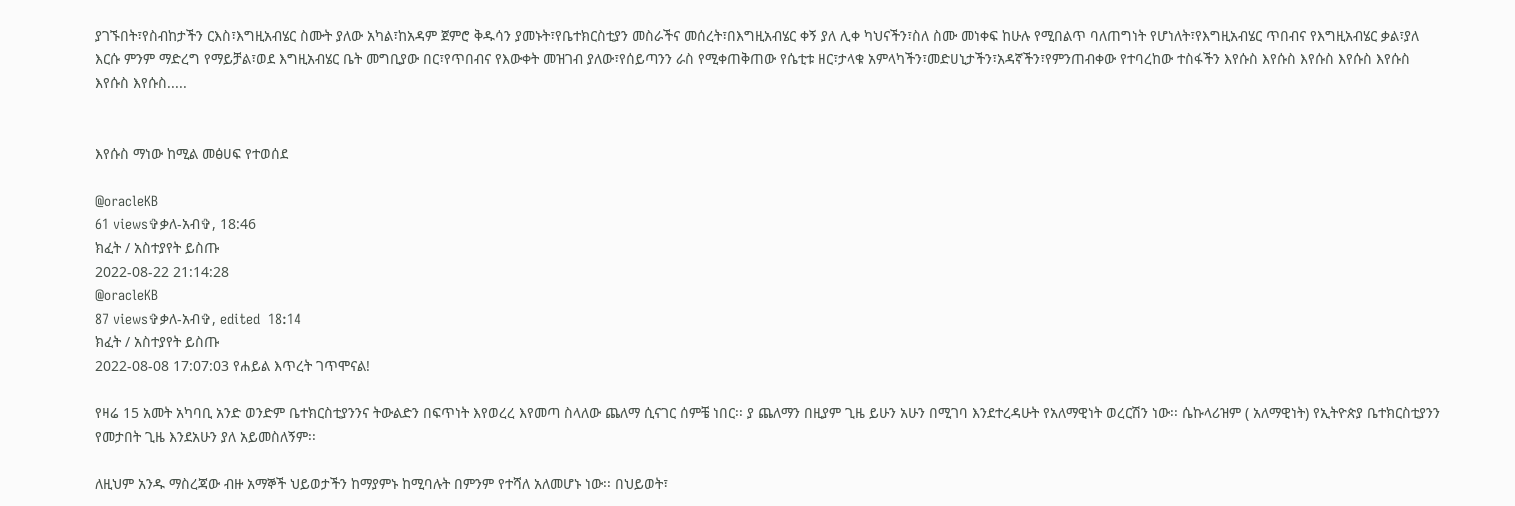ያገኙበት፣የስብከታችን ርእስ፣እግዚአብሄር ስሙት ያለው አካል፣ከአዳም ጀምሮ ቅዱሳን ያመኑት፣የቤተክርስቲያን መስራችና መሰረት፣በእግዚአብሄር ቀኝ ያለ ሊቀ ካህናችን፣ስለ ስሙ መነቀፍ ከሁሉ የሚበልጥ ባለጠግነት የሆነለት፣የእግዚአብሄር ጥበብና የእግዚአብሄር ቃል፣ያለ እርሱ ምንም ማድረግ የማይቻል፣ወደ እግዚአብሄር ቤት መግቢያው በር፣የጥበብና የእውቀት መዝገብ ያለው፣የሰይጣንን ራስ የሚቀጠቅጠው የሴቲቱ ዘር፣ታላቁ አምላካችን፣መድሀኒታችን፣አዳኛችን፣የምንጠብቀው የተባረከው ተስፋችን እየሱስ እየሱስ እየሱስ እየሱስ እየሱስ እየሱስ እየሱስ.....


እየሱስ ማነው ከሚል መፅሀፍ የተወሰደ

@oracleKB
61 views✞ቃለ-አብ✞, 18:46
ክፈት / አስተያየት ይስጡ
2022-08-22 21:14:28
@oracleKB
87 views✞ቃለ-አብ✞, edited  18:14
ክፈት / አስተያየት ይስጡ
2022-08-08 17:07:03 የሐይል እጥረት ገጥሞናል!

የዛሬ 15 አመት አካባቢ አንድ ወንድም ቤተክርስቲያንንና ትውልድን በፍጥነት እየወረረ እየመጣ ስላለው ጨለማ ሲናገር ሰምቼ ነበር፡፡ ያ ጨለማን በዚያም ጊዜ ይሁን አሁን በሚገባ እንደተረዳሁት የአለማዊነት ወረርሽን ነው፡፡ ሴኩላሪዝም ( አለማዊነት) የኢትዮጵያ ቤተክርስቲያንን የመታበት ጊዜ እንደአሁን ያለ አይመስለኝም፡፡

ለዚህም አንዱ ማስረጃው ብዙ አማኞች ህይወታችን ከማያምኑ ከሚባሉት በምንም የተሻለ አለመሆኑ ነው፡፡ በህይወት፣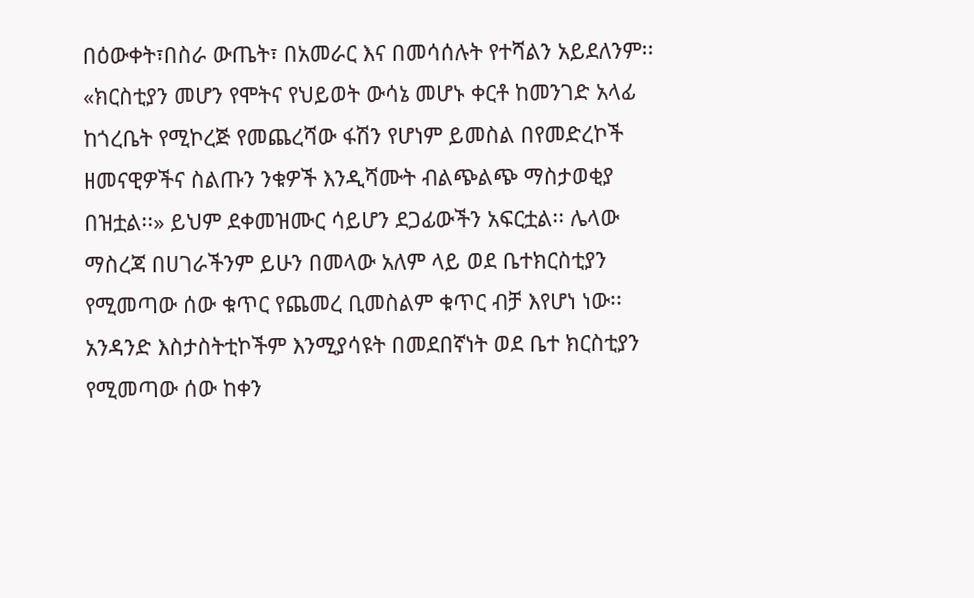በዕውቀት፣በስራ ውጤት፣ በአመራር እና በመሳሰሉት የተሻልን አይደለንም፡፡ «ክርስቲያን መሆን የሞትና የህይወት ውሳኔ መሆኑ ቀርቶ ከመንገድ አላፊ ከጎረቤት የሚኮረጅ የመጨረሻው ፋሽን የሆነም ይመስል በየመድረኮች ዘመናዊዎችና ስልጡን ንቁዎች እንዲሻሙት ብልጭልጭ ማስታወቂያ በዝቷል፡፡» ይህም ደቀመዝሙር ሳይሆን ደጋፊውችን አፍርቷል፡፡ ሌላው ማስረጃ በሀገራችንም ይሁን በመላው አለም ላይ ወደ ቤተክርስቲያን የሚመጣው ሰው ቁጥር የጨመረ ቢመስልም ቁጥር ብቻ እየሆነ ነው፡፡ አንዳንድ እስታስትቲኮችም እንሚያሳዩት በመደበኛነት ወደ ቤተ ክርስቲያን የሚመጣው ሰው ከቀን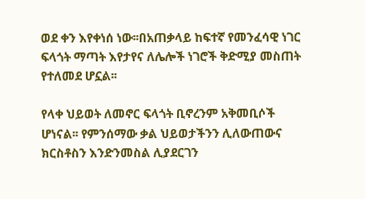ወደ ቀን እየቀነሰ ነው፡፡በአጠቃላይ ከፍተኛ የመንፈሳዊ ነገር ፍላጎት ማጣት እየታየና ለሌሎች ነገሮች ቅድሚያ መስጠት የተለመደ ሆኗል፡፡

የላቀ ህይወት ለመኖር ፍላጎት ቢኖረንም አቅመቢሶች ሆነናል፡፡ የምንሰማው ቃል ህይወታችንን ሊለውጠውና ክርስቶስን እንድንመስል ሊያደርገን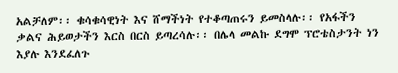አልቻለም፡፡ ቁሳቁሳዊነት እና ሸማችነት የተቆጣጠሩን ይመስላሉ፡፡ የአፋችን ቃልና ሕይወታችን እርስ በርስ ይጣረሳሉ፡፡ በሌላ መልኩ ደግሞ ፕሮቴስታንት ነን እያሉ እንደፈለጉ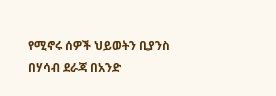የሚኖሩ ሰዎች ህይወትን ቢያንስ በሃሳብ ደራጃ በአንድ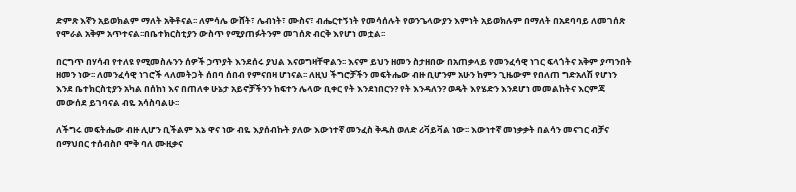ድምጽ እኛን አይወክልም ማለት አቅቶናል፡፡ ለምሳሌ ውሸት፣ ሌብነት፣ ሙስና፣ ብሔርተኝነት የመሳሰሉት የወንጌላውያን እምነት አይወክሉም በማለት በአደባባይ ለመገሰጽ የሞራል አቅም አጥተናል፡፡በቤተክርስቲያን ውስጥ የሚያጠፉትንም መገሰጽ ብርቅ እየሆነ መቷል፡፡

በርግጥ በሃሳብ የተለዩ የሚመስሉንን ሰዎች ኃጥያት እንደሰሩ ያህል እናወግዛቸዋልን፡፡ እናም ይህን ዘመን ስታዘበው በአጠቃላይ የመንፈሳዊ ነገር ፍላጎትና አቅም ያጣንበት ዘመን ነው፡፡ ለመንፈሳዊ ነገሮች ላለመትጋት ሰበባ ሰበብ የምናበዛ ሆነናል፡፡ ለዚህ ችግሮቻችን መፍትሔው ብዙ ቢሆንም አሁን ከምን ጊዜውም የበለጠ ግድአለሽ የሆነን እንደ ቤተክርስቲያን አካል በሰከነ እና በጠለቀ ሁኔታ አይኖቻችንን ከፍተን ሌላው ቢቀር የት እንደነበርን? የት እንዳለን? ወዴት እየሄድን እንደሆነ መመልከትና እርምጃ መውሰደ ይገባናል ብዬ አሳስባልሁ፡፡

ለችግሩ መፍትሔው ብዙ ሊሆን ቢችልም እኔ ዋና ነው ብዬ እያሰብኩት ያለው እውነተኛ መንፈስ ቅዱስ ወለድ ሪቫይቫል ነው፡፡ እውነተኛ መነቃቃት በልሳን መናገር ብቻና በማህበር ተሰብስቦ ሞቅ ባለ ሙዚቃና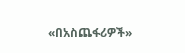«በአስጨፋሪዎች»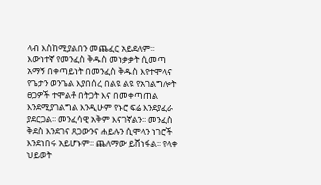ላብ እስከሚያልበን መጨፈር አይደለም፡፡ እውነተኛ የመንፈስ ቅዱስ መነቃቃት ሲመጣ አማኝ በቀጣይነት በመንፈስ ቅዱስ እየተሞላና የጌታን ወንጌል እያበሰረ በልዩ ልዩ የአገልግሎት ፀጋዎች ተሞልቶ በትጋት እና በመቀጣጠል እንደሚያገልግል እንዲሁም የኑሮ ፍሬ እንደያፈራ ያደርጋል፡፡ መንፈሳዊ አቅም እናገኛልን፡፡ መንፈስ ቅደስ እንደገና ጸጋውንና ሐይሉን ሲሞላን ነገሮች እንደነበሩ አይሆኑም፡፡ ጨለማው ይሸነፋል፡፡ የላቀ ህይወት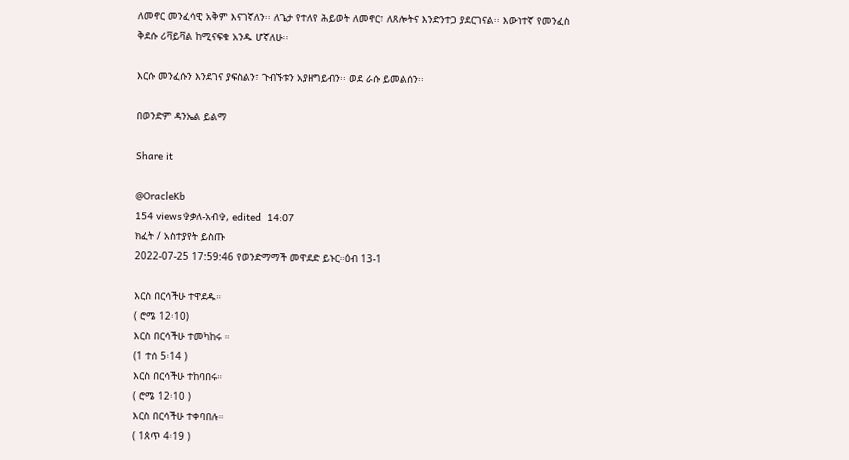ለመኖር መንፈሳዊ አቅም እናገኛለን፡፡ ለጌታ የተለየ ሕይወት ለመኖር፣ ለጸሎትና እንድንተጋ ያደርገናል፡፡ እውነተኛ የመንፈስ ቅደሱ ሪቫይቫል ከሚናፍቁ አንዱ ሆኛለሁ፡፡

እርሱ መንፈሱን እንደገና ያፍስልን፣ ጉብኙቱን አያዘግይብን፡፡ ወደ ራሱ ይመልሰን፡፡

በወንድም ዳንኤል ይልማ

Share it

@OracleKb
154 views✞ቃለ-አብ✞, edited  14:07
ክፈት / አስተያየት ይስጡ
2022-07-25 17:59:46 የወንድማማች መዋደድ ይኑር።ዕብ 13-1

እርስ በርሳችሁ ተዋደዱ።
( ሮሜ 12፡10)
እርስ በርሳችሁ ተመካከሩ ።
(1 ተሰ 5፡14 )
እርስ በርሳችሁ ተከባበሩ።
( ሮሜ 12፡10 )
እርስ በርሳችሁ ተቀባበሉ።
( 1ጰጥ 4፡19 )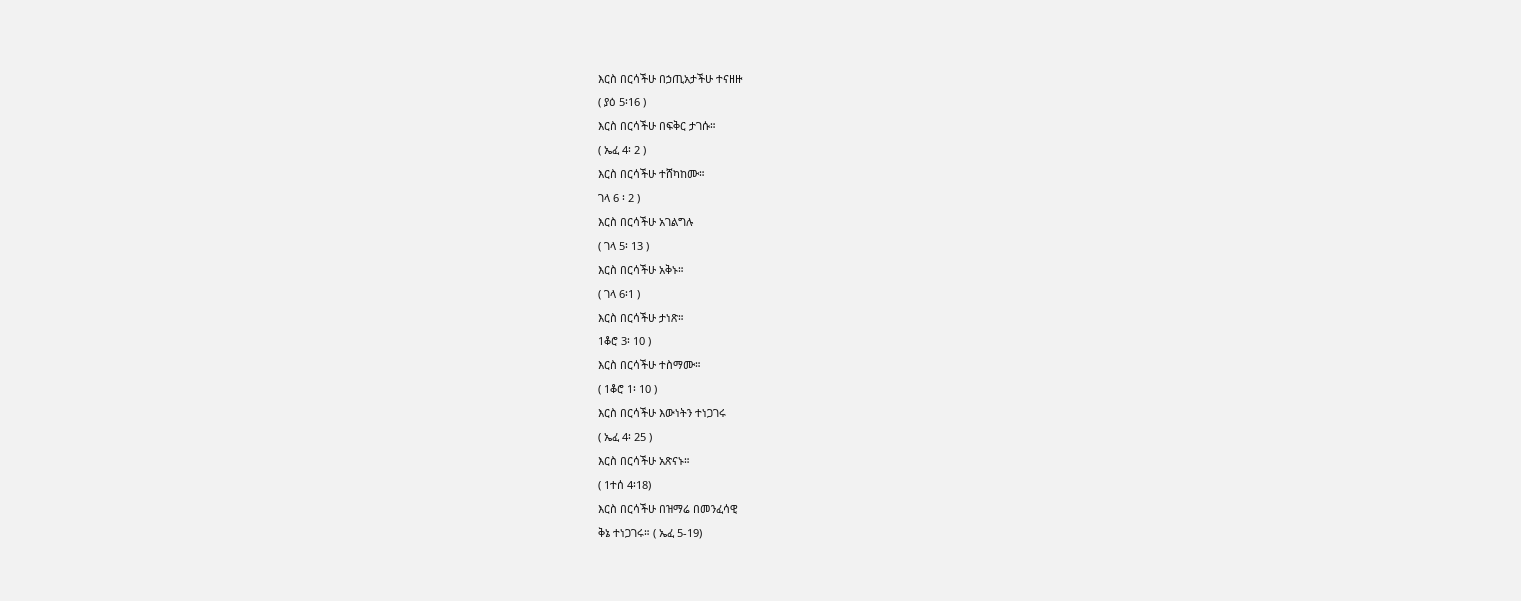እርስ በርሳችሁ በኃጢአታችሁ ተናዘዙ
( ያዕ 5፡16 )
እርስ በርሳችሁ በፍቅር ታገሱ።
( ኤፈ 4፡ 2 )
እርስ በርሳችሁ ተሸካከሙ።
ገላ 6 ፡ 2 )
እርስ በርሳችሁ አገልግሉ
( ገላ 5፡ 13 )
እርስ በርሳችሁ አቅኑ።
( ገላ 6፡1 )
እርስ በርሳችሁ ታነጽ።
1ቆሮ 3፡ 10 )
እርስ በርሳችሁ ተስማሙ።
( 1ቆሮ 1፡ 10 )
እርስ በርሳችሁ እውነትን ተነጋገሩ
( ኤፈ 4፡ 25 )
እርስ በርሳችሁ አጽናኑ።
( 1ተሰ 4፡18)
እርስ በርሳችሁ በዝማሬ በመንፈሳዊ
ቅኔ ተነጋገሩ። ( ኤፈ 5-19)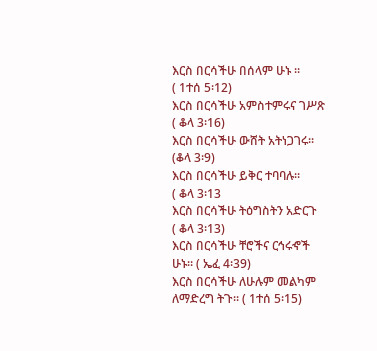እርስ በርሳችሁ በሰላም ሁኑ ።
( 1ተሰ 5፡12)
እርስ በርሳችሁ አምስተምሩና ገሥጽ
( ቆላ 3፡16)
እርስ በርሳችሁ ውሸት አትነጋገሩ።
(ቆላ 3፡9)
እርስ በርሳችሁ ይቅር ተባባሉ።
( ቆላ 3፡13
እርስ በርሳችሁ ትዕግስትን አድርጉ
( ቆላ 3፡13)
እርስ በርሳችሁ ቸሮችና ርኅሩኆች
ሁኑ። ( ኤፈ 4፡39)
እርስ በርሳችሁ ለሁሉም መልካም
ለማድረግ ትጉ። ( 1ተሰ 5፡15)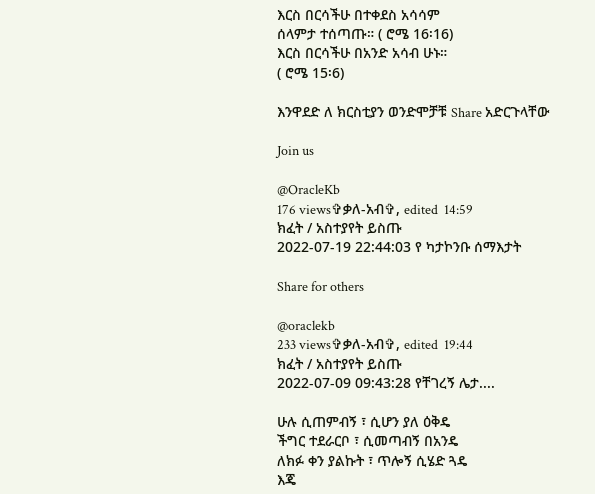እርስ በርሳችሁ በተቀደስ አሳሳም
ሰላምታ ተሰጣጡ። ( ሮሜ 16፡16)
እርስ በርሳችሁ በአንድ አሳብ ሁኑ።
( ሮሜ 15፡6)

እንዋደድ ለ ክርስቲያን ወንድሞቻቹ Share አድርጉላቸው

Join us

@OracleKb
176 views✞ቃለ-አብ✞, edited  14:59
ክፈት / አስተያየት ይስጡ
2022-07-19 22:44:03 የ ካታኮንቡ ሰማእታት

Share for others

@oraclekb
233 views✞ቃለ-አብ✞, edited  19:44
ክፈት / አስተያየት ይስጡ
2022-07-09 09:43:28 የቸገረኝ ሌታ....

ሁሉ ሲጠምብኝ ፣ ሲሆን ያለ ዕቅዴ
ችግር ተደራርቦ ፣ ሲመጣብኝ በአንዴ
ለክፉ ቀን ያልኩት ፣ ጥሎኝ ሲሄድ ጓዴ
እጄ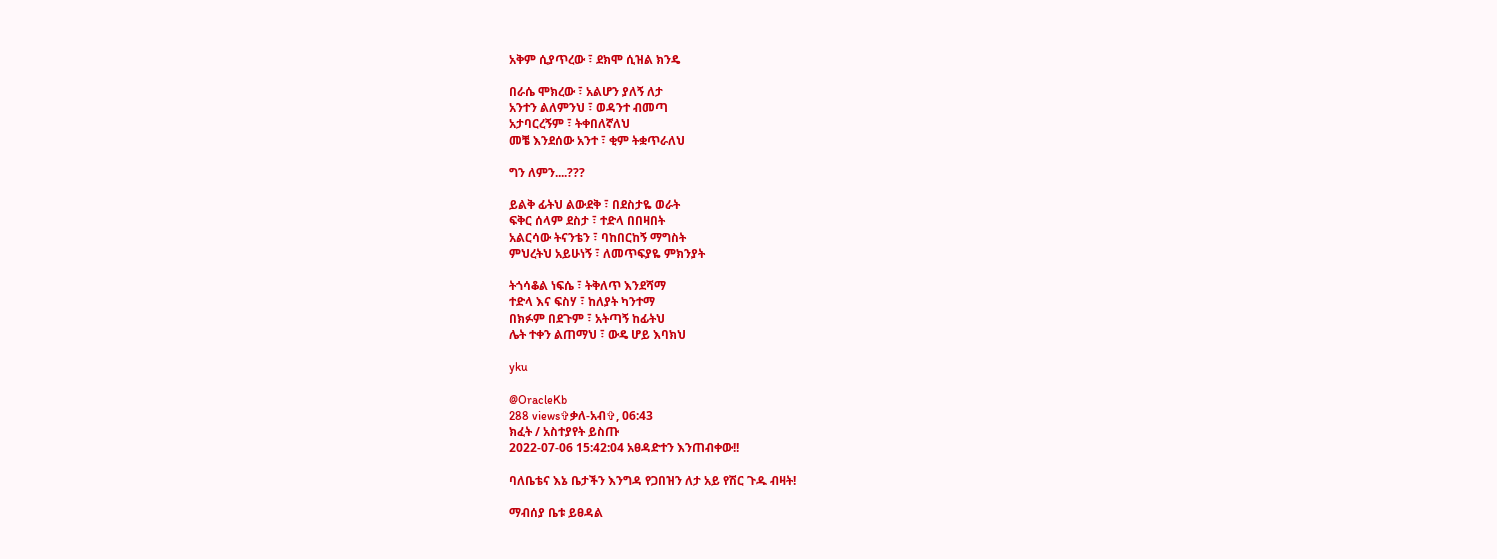አቅም ሲያጥረው ፣ ደክሞ ሲዝል ክንዴ

በራሴ ሞክረው ፣ አልሆን ያለኝ ለታ
አንተን ልለምንህ ፣ ወዳንተ ብመጣ
አታባርረኝም ፣ ትቀበለኛለህ
መቼ እንደሰው አንተ ፣ ቂም ትቋጥራለህ

ግን ለምን....???

ይልቅ ፊትህ ልውደቅ ፣ በደስታዬ ወራት
ፍቅር ሰላም ደስታ ፣ ተድላ በበዛበት
አልርሳው ትናንቴን ፣ ባከበርከኝ ማግስት
ምህረትህ አይሁነኝ ፣ ለመጥፍያዬ ምክንያት

ትጎሳቆል ነፍሴ ፣ ትቅለጥ እንደሻማ
ተድላ እና ፍስሃ ፣ ከለያት ካንተማ
በክፉም በደጉም ፣ አትጣኝ ከፊትህ
ሌት ተቀን ልጠማህ ፣ ውዴ ሆይ እባክህ

yku

@OracleKb
288 views✞ቃለ-አብ✞, 06:43
ክፈት / አስተያየት ይስጡ
2022-07-06 15:42:04 አፀዳድተን እንጠብቀው!!

ባለቤቴና እኔ ቤታችን እንግዳ የጋበዝን ለታ አይ የሽር ጉዱ ብዛት!

ማብሰያ ቤቱ ይፀዳል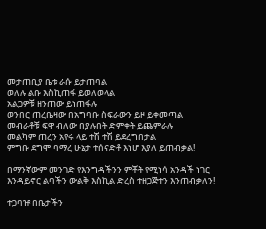መታጠቢያ ቤቱ ራሱ ይታጠባል
ወለሉ ልቡ እስኪጠፋ ይወለወላል
አልጋዎቹ ዘንጠው ይነጠፋሉ
ወንበር ጠረቤዛው በአግባቡ ስፍራውን ይዞ ይቀመጣል
መብራቶቹ ፍዋ ብለው በያሉበት ድምቀት ይጨምራሉ
መልካም ጠረን አየሩ ላይ ተሽ ተሽ ይደረግበታል
ምግቡ ደግሞ ባማረ ሁኔታ ተሰናድቶ እነሆ እያለ ይጠብቃል!

በማንኛውም መንገድ የእንግዳችንን ምቾት የሚነሳ አንዳች ነገር እንዳይኖር ልባችን ውልቅ እስኪል ድረስ ተዘጋጅተን እንጠብቃለን!

ተጋባዡ በቤታችን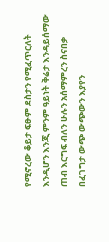የሚኖረው ቆይታ ፍፁም ደስታን የሚፈጥርለት እንዲሆን እንጂ ምንም ዓይነት ቅሬታ እንዳይሰማው ጠብ እርግፍ ብለን ሁሉን አሰማምረን ስናበቃ በፈገግታ ውጭ ውጭውን እያየን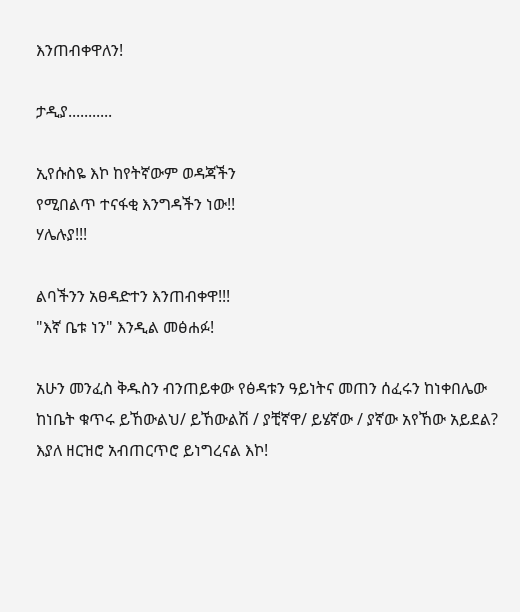እንጠብቀዋለን!

ታዲያ...........

ኢየሱስዬ እኮ ከየትኛውም ወዳጃችን
የሚበልጥ ተናፋቂ እንግዳችን ነው!!
ሃሌሉያ!!!

ልባችንን አፀዳድተን እንጠብቀዋ!!!
"እኛ ቤቱ ነን" እንዲል መፅሐፉ!

አሁን መንፈስ ቅዱስን ብንጠይቀው የፅዳቱን ዓይነትና መጠን ሰፈሩን ከነቀበሌው ከነቤት ቁጥሩ ይኸውልህ/ ይኸውልሽ / ያቺኛዋ/ ይሄኛው / ያኛው አየኸው አይደል? እያለ ዘርዝሮ አብጠርጥሮ ይነግረናል እኮ!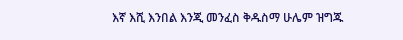እኛ እሺ እንበል እንጂ መንፈስ ቅዱስማ ሁሌም ዝግጁ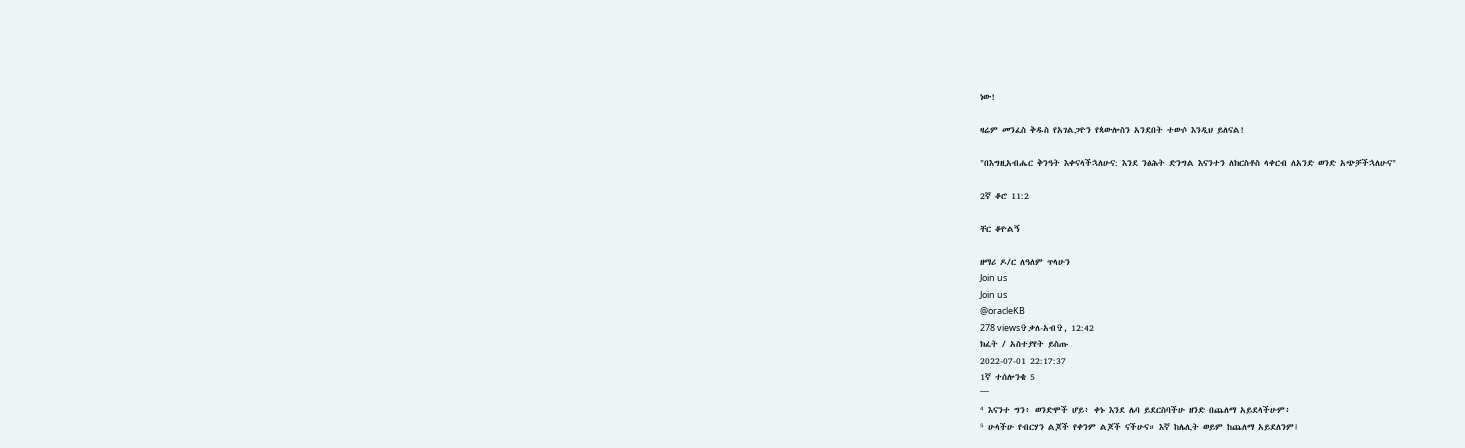ነው!

ዛሬም መንፈስ ቅዱስ የአገልጋዮን የጳውሎስን አንደበት ተውሶ እንዲህ ይለናል!

"በእግዚአብሔር ቅንዓት እቀናላችኋለሁና: እንደ ንፅሕት ድንግል እናንተን ለክርስቶስ ላቀርብ ለአንድ ወንድ አጭቻችኋለሁና"

2ኛ ቆሮ 11:2

ቸር ቆዮልኝ

ዘማሪ ዶ/ር ለዓለም ጥላሁን
Join us
Join us
@oracleKB
278 views✞ቃለ-አብ✞, 12:42
ክፈት / አስተያየት ይስጡ
2022-07-01 22:17:37
1ኛ ተሰሎንቄ 5
¯¯¯
⁴ እናንተ ግን፥ ወንድሞች ሆይ፥ ቀኑ እንደ ሌባ ይደርስባችሁ ዘንድ በጨለማ አይደላችሁም፥
⁵ ሁላችሁ የብርሃን ልጆች የቀንም ልጆች ናችሁና። እኛ ከሌሊት ወይም ከጨለማ አይደለንም፤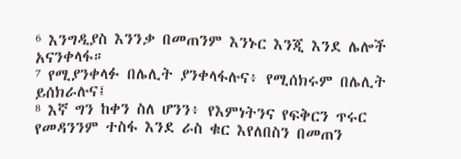⁶ እንግዲያስ እንንቃ በመጠንም እንኑር እንጂ እንደ ሌሎች አናንቀላፋ።
⁷ የሚያንቀላፉ በሌሊት ያንቀላፋሉና፥ የሚሰክሩም በሌሊት ይሰክራሉና፤
⁸ እኛ ግን ከቀን ስለ ሆንን፥ የእምነትንና የፍቅርን ጥሩር የመዳንንም ተስፋ እንደ ራስ ቁር እየለበስን በመጠን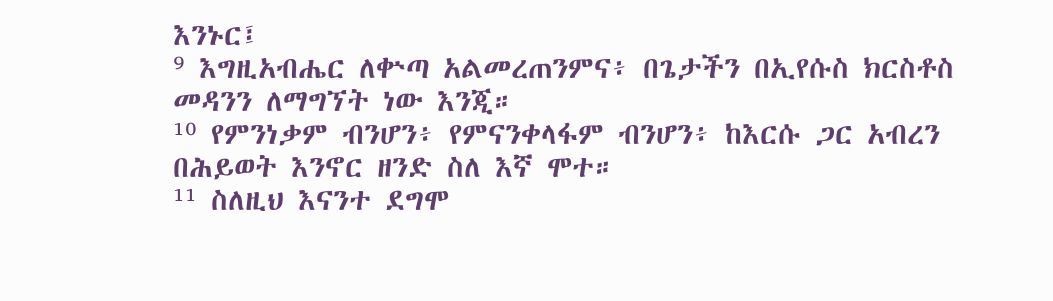እንኑር፤
⁹ እግዚአብሔር ለቍጣ አልመረጠንምና፥ በጌታችን በኢየሱስ ክርስቶስ መዳንን ለማግኘት ነው እንጂ።
¹⁰ የምንነቃም ብንሆን፥ የምናንቀላፋም ብንሆን፥ ከእርሱ ጋር አብረን በሕይወት እንኖር ዘንድ ስለ እኛ ሞተ።
¹¹ ስለዚህ እናንተ ደግሞ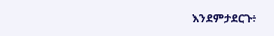እንደምታደርጉ፥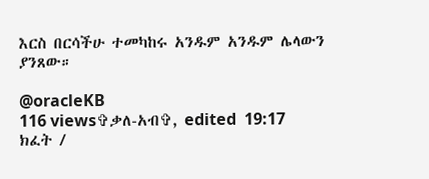እርስ በርሳችሁ ተመካከሩ አንዱም አንዱም ሌላውን ያንጸው።

@oracleKB
116 views✞ቃለ-አብ✞, edited  19:17
ክፈት /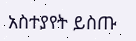አስተያየት ይስጡ